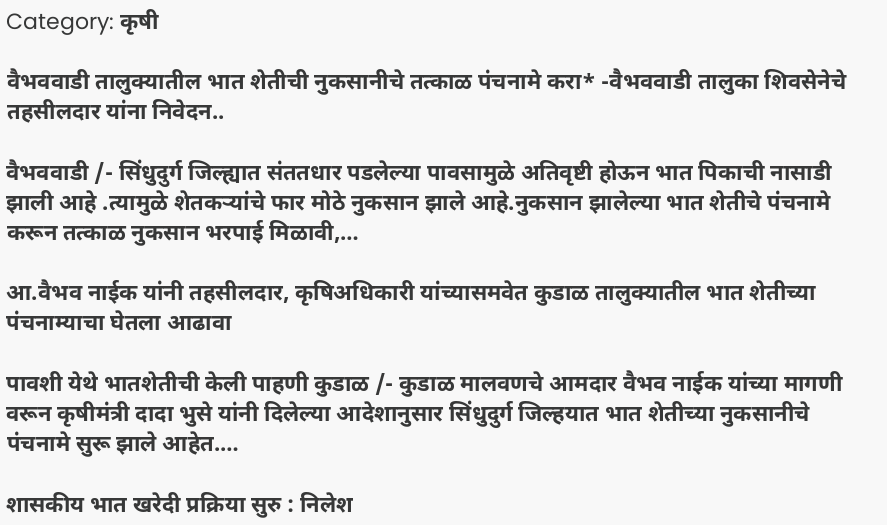Category: कृषी

वैभववाडी तालुक्यातील भात शेतीची नुकसानीचे तत्काळ पंचनामे करा* -वैभववाडी तालुका शिवसेनेचे तहसीलदार यांना निवेदन..

वैभववाडी /- सिंधुदुर्ग जिल्ह्यात संततधार पडलेल्या पावसामुळे अतिवृष्टी होऊन भात पिकाची नासाडी झाली आहे .त्यामुळे शेतकऱ्यांचे फार मोठे नुकसान झाले आहे.नुकसान झालेल्या भात शेतीचे पंचनामे करून तत्काळ नुकसान भरपाई मिळावी,…

आ.वैभव नाईक यांनी तहसीलदार, कृषिअधिकारी यांच्यासमवेत कुडाळ तालुक्यातील भात शेतीच्या पंचनाम्याचा घेतला आढावा

पावशी येथे भातशेतीची केली पाहणी कुडाळ /- कुडाळ मालवणचे आमदार वैभव नाईक यांच्या मागणी वरून कृषीमंत्री दादा भुसे यांनी दिलेल्या आदेशानुसार सिंधुदुर्ग जिल्हयात भात शेतीच्या नुकसानीचे पंचनामे सुरू झाले आहेत.…

शासकीय भात खरेदी प्रक्रिया सुरु : निलेश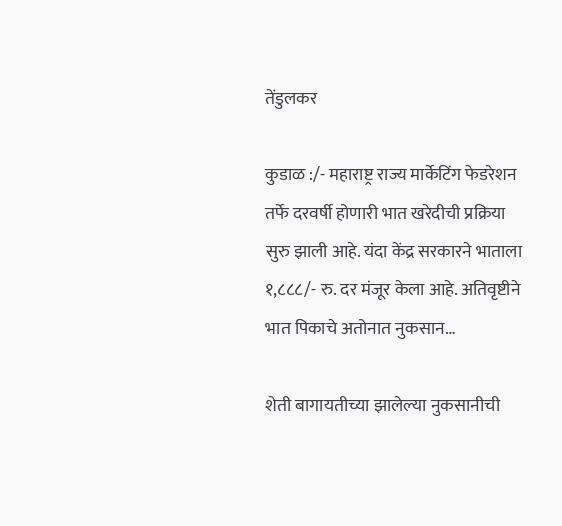तेंडुलकर

कुडाळ :/- महाराष्ट्र राज्य मार्केटिंग फेडरेशन तर्फे दरवर्षी होणारी भात खरेदीची प्रक्रिया सुरु झाली आहे. यंदा केंद्र सरकारने भाताला १,८८८/- रु. दर मंजूर केला आहे. अतिवृष्टीने भात पिकाचे अतोनात नुकसान…

शेती बागायतीच्या झालेल्या नुकसानीची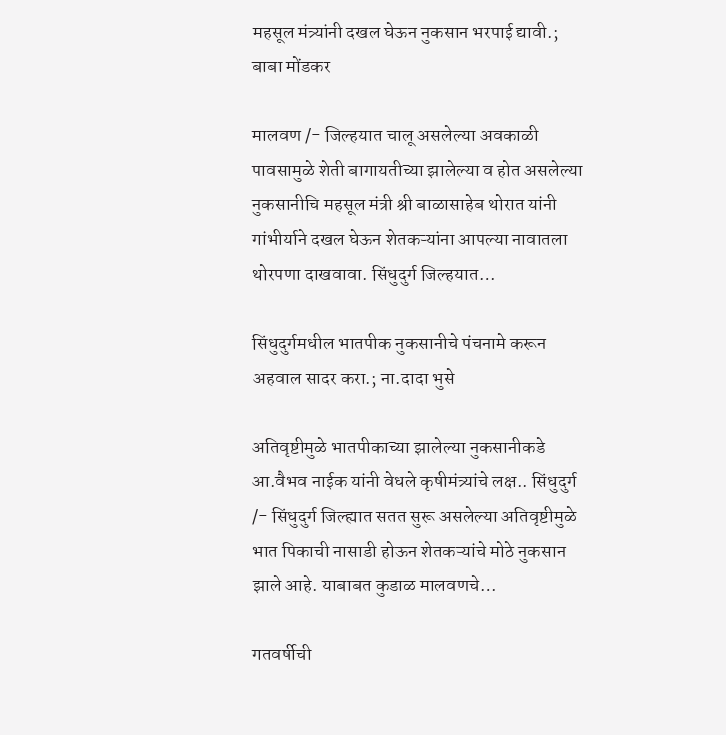महसूल मंत्र्यांनी दखल घेऊन नुकसान भरपाई द्यावी.; बाबा मोंडकर

मालवण /- जिल्हयात चालू असलेल्या अवकाळी पावसामुळे शेती बागायतीच्या झालेल्या व होत असलेल्या नुकसानीचि महसूल मंत्री श्री बाळासाहेब थोरात यांनी गांभीर्याने दखल घेऊन शेतकऱ्यांना आपल्या नावातला थोरपणा दाखवावा. सिंधुदुर्ग जिल्हयात…

सिंधुदुर्गमधील भातपीक नुकसानीचे पंचनामे करून अहवाल सादर करा.; ना.दादा भुसे

अतिवृष्टीमुळे भातपीकाच्या झालेल्या नुकसानीकडे आ.वैभव नाईक यांनी वेधले कृषीमंत्र्यांचे लक्ष.. सिंधुदुर्ग /- सिंधुदुर्ग जिल्ह्यात सतत सुरू असलेल्या अतिवृष्टीमुळे भात पिकाची नासाडी होऊन शेतकऱ्यांचे मोठे नुकसान झाले आहे. याबाबत कुडाळ मालवणचे…

गतवर्षीची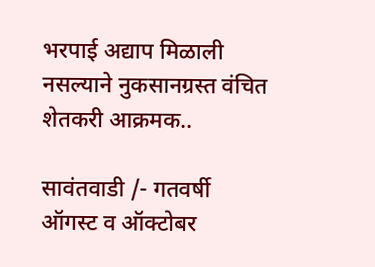भरपाई अद्याप मिळाली नसल्याने नुकसानग्रस्त वंचित शेतकरी आक्रमक..

सावंतवाडी /- गतवर्षी ऑगस्ट व ऑक्टोबर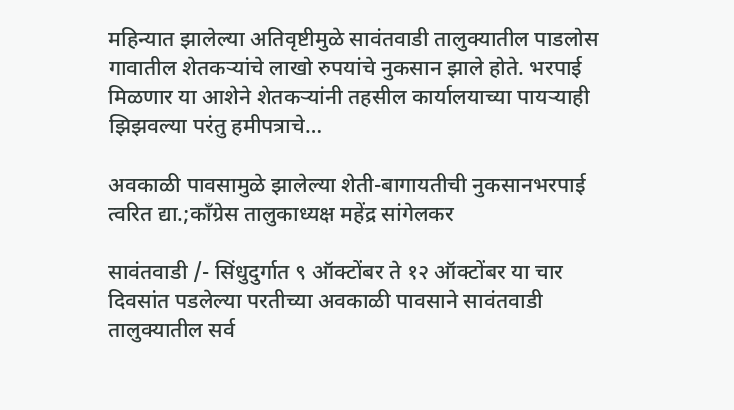महिन्यात झालेल्या अतिवृष्टीमुळे सावंतवाडी तालुक्यातील पाडलोस गावातील शेतकऱ्यांचे लाखो रुपयांचे नुकसान झाले होते. भरपाई मिळणार या आशेने शेतकऱ्यांनी तहसील कार्यालयाच्या पायऱ्याही झिझवल्या परंतु हमीपत्राचे…

अवकाळी पावसामुळे झालेल्या शेती-बागायतीची नुकसानभरपाई त्वरित द्या.;काँग्रेस तालुकाध्यक्ष महेंद्र सांगेलकर

सावंतवाडी /- सिंधुदुर्गात ९ ऑक्टोंबर ते १२ ऑक्टोंबर या चार दिवसांत पडलेल्या परतीच्या अवकाळी पावसाने सावंतवाडी तालुक्यातील सर्व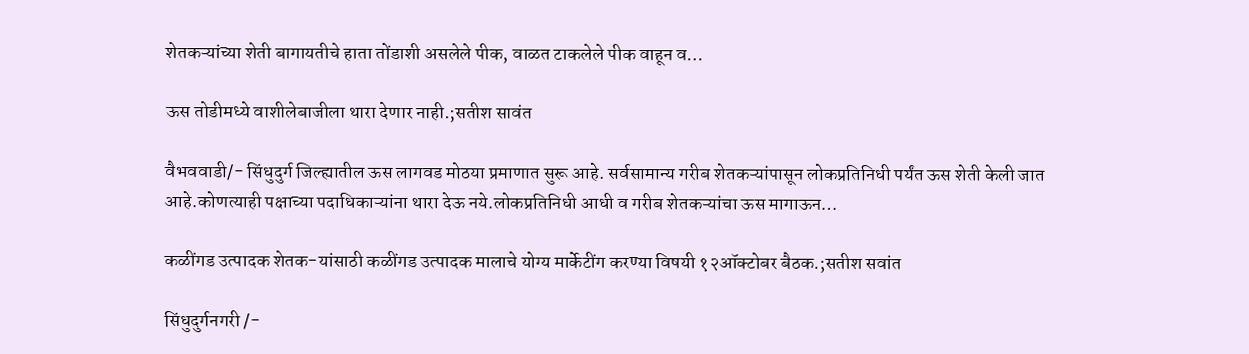शेतकऱ्यांच्या शेती बागायतीचे हाता तोंडाशी असलेले पीक, वाळत टाकलेले पीक वाहून व…

ऊस तोडीमध्ये वाशीलेबाजीला थारा देणार नाही.;सतीश सावंत

वैभववाडी/- सिंधुदुर्ग जिल्ह्यातील ऊस लागवड मोठया प्रमाणात सुरू आहे. सर्वसामान्य गरीब शेतकऱ्यांपासून लोकप्रतिनिधी पर्यंत ऊस शेती केली जात आहे.कोणत्याही पक्षाच्या पदाधिकाऱ्यांना थारा देऊ नये.लोकप्रतिनिधी आधी व गरीब शेतकऱ्यांचा ऊस मागाऊन…

कळींगड उत्पादक शेतक-यांसाठी कळींगड उत्पादक मालाचे योग्य मार्केटींग करण्या विषयी १२ऑक्टोबर बैठक.;सतीश सवांत

सिंधुदुर्गनगरी /-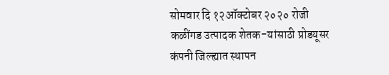सोमवार दि १२ऑक्टोबर २०२० रोजी कळींगड उत्पादक शेतक-यांसाठी प्रोडयूसर कंपनी जिल्ह्यात स्थापन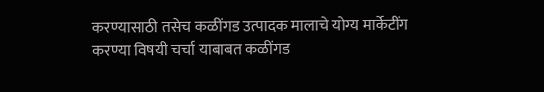करण्यासाठी तसेच कळींगड उत्पादक मालाचे योग्य मार्केटींग करण्या विषयी चर्चा याबाबत कळींगड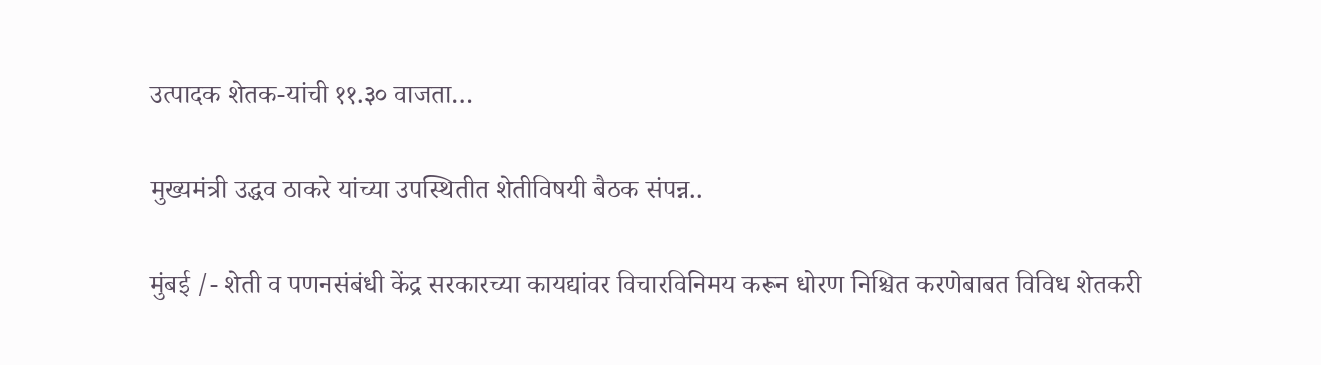उत्पादक शेतक-यांची ११.३० वाजता…

मुख्यमंत्री उद्धव ठाकरे यांच्या उपस्थितीत शेतीविषयी बैठक संपन्न..

मुंबई /- शेती व पणनसंबंधी केंद्र सरकारच्या कायद्यांवर विचारविनिमय करून धोरण निश्चित करणेबाबत विविध शेतकरी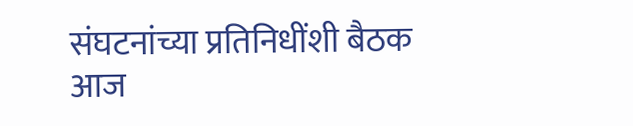संघटनांच्या प्रतिनिधींशी बैठक आज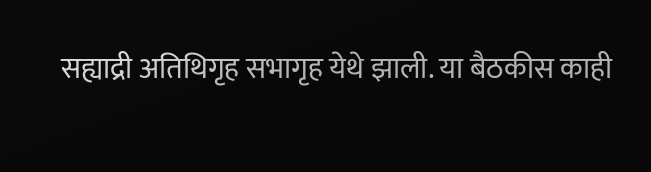सह्याद्री अतिथिगृह सभागृह येथे झाली. या बैठकीस काही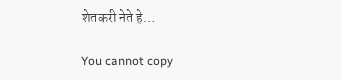शेतकरी नेते हे…

You cannot copy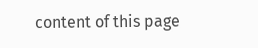content of this page